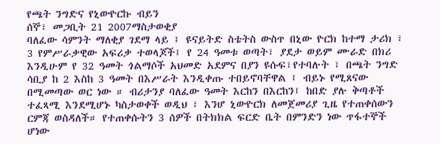የጫት ንግድና የኒውዮርኩ ብይን
ሰኞ፣ መጋቢት 21 2007ማስታወቂያ
ባለፈው ሳምንት ማለቂያ ገደማ ላይ ፤ ዩናይትድ ስቴትስ ውስጥ በኒው ዮርክ ከተማ ታሪክ ፣ 3 የምሥራቃዊው አፍሪቃ ተወላጆች፤ የ 24 ዓመቱ ወጣት፣ ያደታ ወይም ሙራድ በክሪ እንዲሁም የ 32 ዓመት ጎልማሶች አህመድ አደምና በያን ዩሱፍ፣የተባሉት ፣ በጫት ንግድ ሳቢያ ከ 2 እስከ 3 ዓመት በእሥራት እንዲቀጡ ተበይኖባቸዋል ፤ ብይኑ የሚጸናው በሚመጣው ወር ነው ። ብሪታንያ ባለፈው ዓመት እርከን በእርከን፤ ከበድ ያሉ ቅጣቶች ተፈጻሚ እንደሚሆኑ ካስታወቀች ወዲህ ፣ እንሆ ኒውዮርክ ለመጀመሪያ ጊዜ የተጠቀሰውን ርምጃ ወስዳለች። የተጠቀሱትን 3 ሰዎች በትክክል ፍርድ ቤት በምንድን ነው ጥፋተኞች ሆነው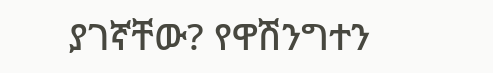ያገኛቸው? የዋሽንግተን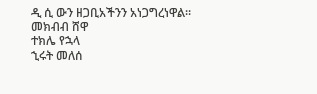ዲ ሲ ውን ዘጋቢአችንን አነጋግረነዋል።
መክብብ ሸዋ
ተክሌ የኋላ
ኂሩት መለሰ